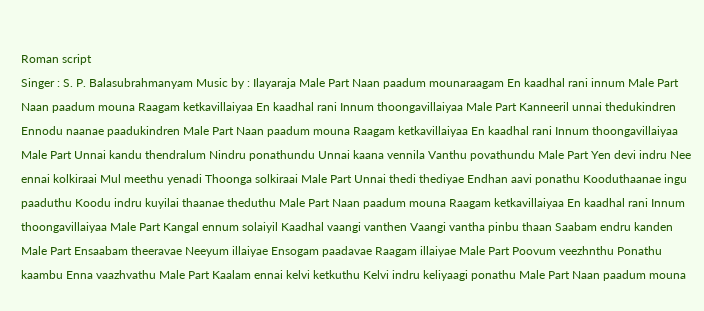Roman script
Singer : S. P. Balasubrahmanyam Music by : Ilayaraja Male Part Naan paadum mounaraagam En kaadhal rani innum Male Part Naan paadum mouna Raagam ketkavillaiyaa En kaadhal rani Innum thoongavillaiyaa Male Part Kanneeril unnai thedukindren Ennodu naanae paadukindren Male Part Naan paadum mouna Raagam ketkavillaiyaa En kaadhal rani Innum thoongavillaiyaa Male Part Unnai kandu thendralum Nindru ponathundu Unnai kaana vennila Vanthu povathundu Male Part Yen devi indru Nee ennai kolkiraai Mul meethu yenadi Thoonga solkiraai Male Part Unnai thedi thediyae Endhan aavi ponathu Kooduthaanae ingu paaduthu Koodu indru kuyilai thaanae theduthu Male Part Naan paadum mouna Raagam ketkavillaiyaa En kaadhal rani Innum thoongavillaiyaa Male Part Kangal ennum solaiyil Kaadhal vaangi vanthen Vaangi vantha pinbu thaan Saabam endru kanden Male Part Ensaabam theeravae Neeyum illaiyae Ensogam paadavae Raagam illaiyae Male Part Poovum veezhnthu Ponathu kaambu Enna vaazhvathu Male Part Kaalam ennai kelvi ketkuthu Kelvi indru keliyaagi ponathu Male Part Naan paadum mouna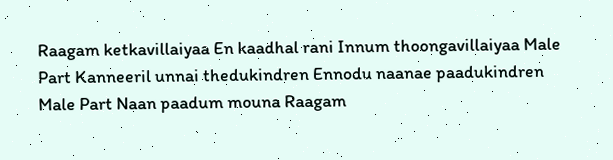Raagam ketkavillaiyaa En kaadhal rani Innum thoongavillaiyaa Male Part Kanneeril unnai thedukindren Ennodu naanae paadukindren Male Part Naan paadum mouna Raagam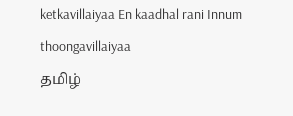ketkavillaiyaa En kaadhal rani Innum thoongavillaiyaa
தமிழ்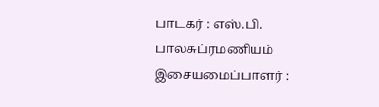பாடகர் : எஸ்.பி. பாலசுப்ரமணியம் இசையமைப்பாளர் :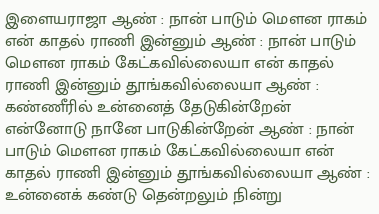இளையராஜா ஆண் : நான் பாடும் மௌன ராகம் என் காதல் ராணி இன்னும் ஆண் : நான் பாடும் மௌன ராகம் கேட்கவில்லையா என் காதல் ராணி இன்னும் தூங்கவில்லையா ஆண் : கண்ணீரில் உன்னைத் தேடுகின்றேன் என்னோடு நானே பாடுகின்றேன் ஆண் : நான் பாடும் மௌன ராகம் கேட்கவில்லையா என் காதல் ராணி இன்னும் தூங்கவில்லையா ஆண் : உன்னைக் கண்டு தென்றலும் நின்று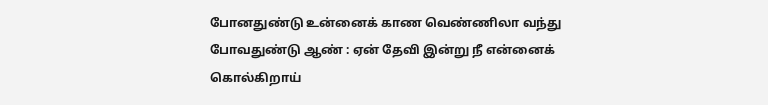போனதுண்டு உன்னைக் காண வெண்ணிலா வந்து போவதுண்டு ஆண் : ஏன் தேவி இன்று நீ என்னைக் கொல்கிறாய்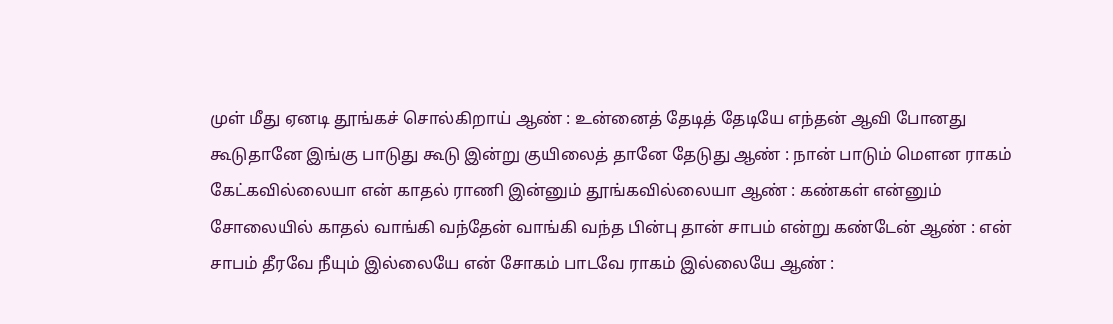முள் மீது ஏனடி தூங்கச் சொல்கிறாய் ஆண் : உன்னைத் தேடித் தேடியே எந்தன் ஆவி போனது கூடுதானே இங்கு பாடுது கூடு இன்று குயிலைத் தானே தேடுது ஆண் : நான் பாடும் மௌன ராகம் கேட்கவில்லையா என் காதல் ராணி இன்னும் தூங்கவில்லையா ஆண் : கண்கள் என்னும் சோலையில் காதல் வாங்கி வந்தேன் வாங்கி வந்த பின்பு தான் சாபம் என்று கண்டேன் ஆண் : என் சாபம் தீரவே நீயும் இல்லையே என் சோகம் பாடவே ராகம் இல்லையே ஆண் :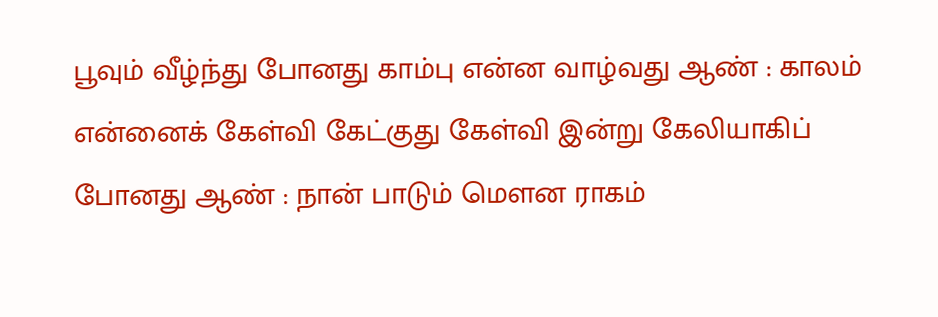பூவும் வீழ்ந்து போனது காம்பு என்ன வாழ்வது ஆண் : காலம் என்னைக் கேள்வி கேட்குது கேள்வி இன்று கேலியாகிப் போனது ஆண் : நான் பாடும் மௌன ராகம்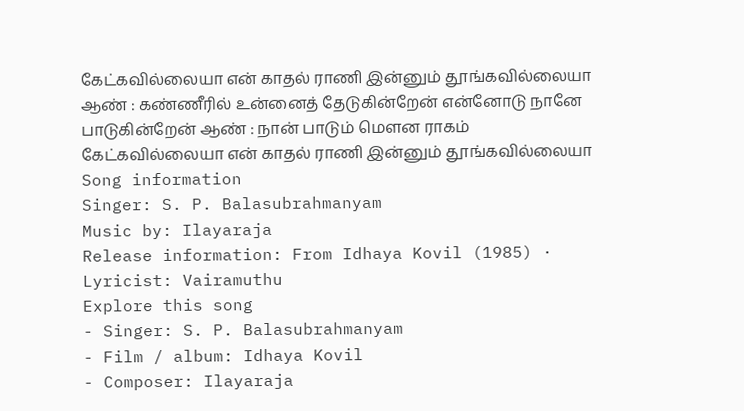கேட்கவில்லையா என் காதல் ராணி இன்னும் தூங்கவில்லையா ஆண் : கண்ணீரில் உன்னைத் தேடுகின்றேன் என்னோடு நானே பாடுகின்றேன் ஆண் : நான் பாடும் மௌன ராகம் கேட்கவில்லையா என் காதல் ராணி இன்னும் தூங்கவில்லையா
Song information
Singer: S. P. Balasubrahmanyam
Music by: Ilayaraja
Release information: From Idhaya Kovil (1985) · Lyricist: Vairamuthu
Explore this song
- Singer: S. P. Balasubrahmanyam
- Film / album: Idhaya Kovil
- Composer: Ilayaraja